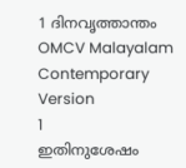1 ദിനവൃത്താന്തം
OMCV Malayalam Contemporary Version
1
ഇതിനുശേഷം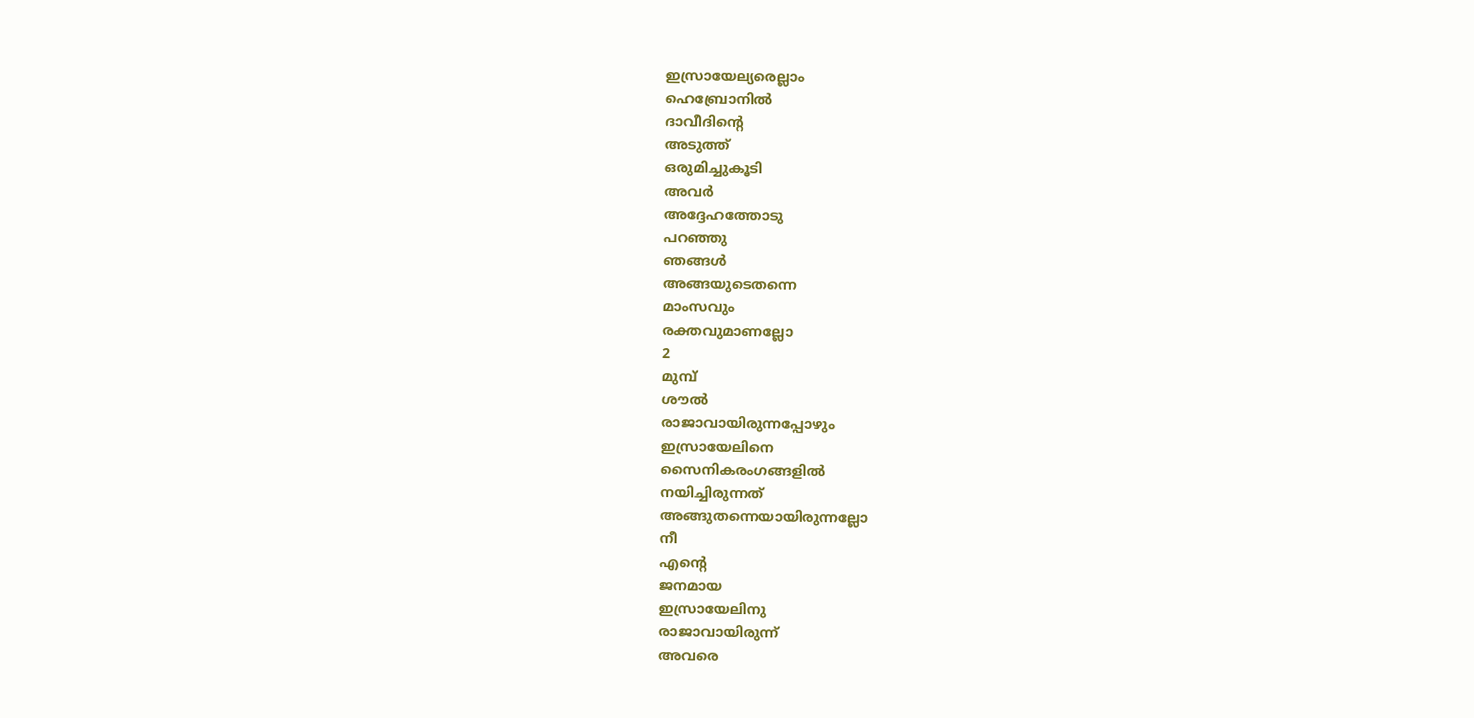ഇസ്രായേല്യരെല്ലാം
ഹെബ്രോനിൽ
ദാവീദിന്റെ
അടുത്ത്
ഒരുമിച്ചുകൂടി
അവർ
അദ്ദേഹത്തോടു
പറഞ്ഞു
ഞങ്ങൾ
അങ്ങയുടെതന്നെ
മാംസവും
രക്തവുമാണല്ലോ
2
മുമ്പ്
ശൗൽ
രാജാവായിരുന്നപ്പോഴും
ഇസ്രായേലിനെ
സൈനികരംഗങ്ങളിൽ
നയിച്ചിരുന്നത്
അങ്ങുതന്നെയായിരുന്നല്ലോ
നീ
എന്റെ
ജനമായ
ഇസ്രായേലിനു
രാജാവായിരുന്ന്
അവരെ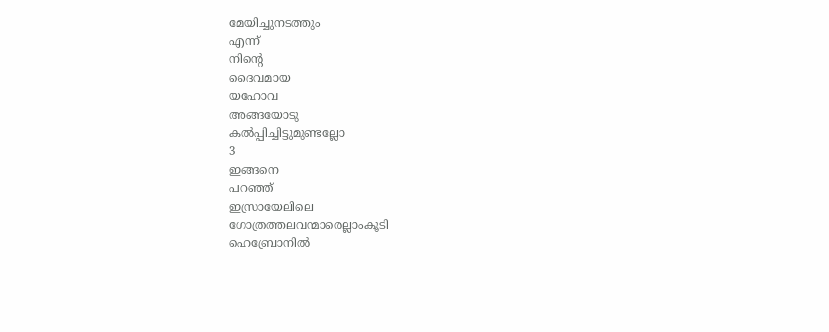മേയിച്ചുനടത്തും
എന്ന്
നിന്റെ
ദൈവമായ
യഹോവ
അങ്ങയോടു
കൽപ്പിച്ചിട്ടുമുണ്ടല്ലോ
3
ഇങ്ങനെ
പറഞ്ഞ്
ഇസ്രായേലിലെ
ഗോത്രത്തലവന്മാരെല്ലാംകൂടി
ഹെബ്രോനിൽ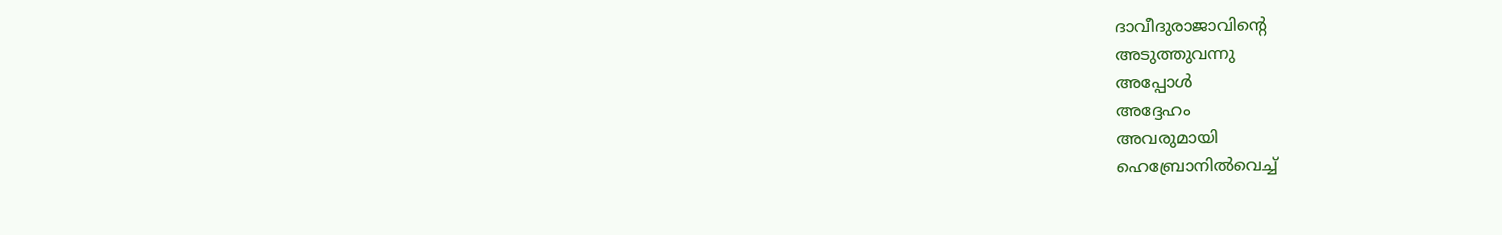ദാവീദുരാജാവിന്റെ
അടുത്തുവന്നു
അപ്പോൾ
അദ്ദേഹം
അവരുമായി
ഹെബ്രോനിൽവെച്ച്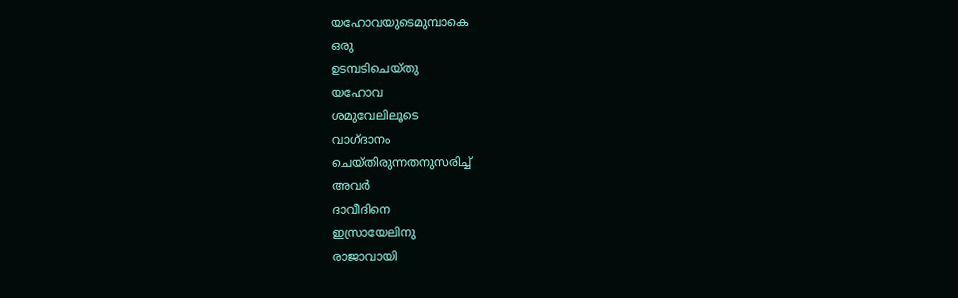യഹോവയുടെമുമ്പാകെ
ഒരു
ഉടമ്പടിചെയ്തു
യഹോവ
ശമുവേലിലൂടെ
വാഗ്ദാനം
ചെയ്തിരുന്നതനുസരിച്ച്
അവർ
ദാവീദിനെ
ഇസ്രായേലിനു
രാജാവായി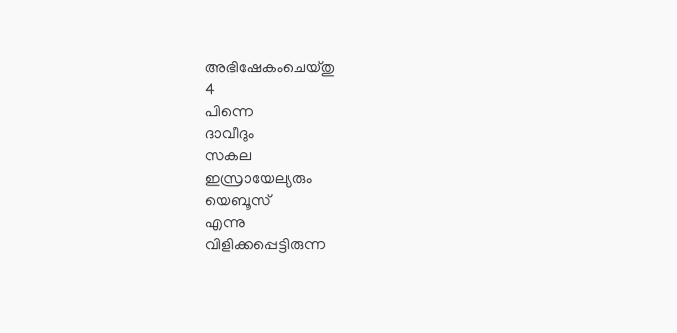അഭിഷേകംചെയ്തു
4
പിന്നെ
ദാവീദും
സകല
ഇസ്രായേല്യരും
യെബൂസ്
എന്നു
വിളിക്കപ്പെട്ടിരുന്ന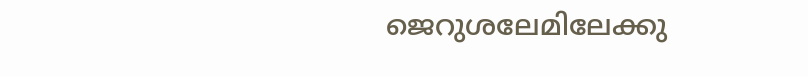ജെറുശലേമിലേക്കു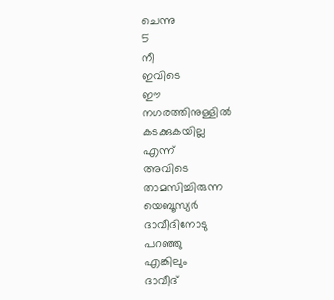ചെന്നു
5
നീ
ഇവിടെ
ഈ
നഗരത്തിനുള്ളിൽ
കടക്കുകയില്ല
എന്ന്
അവിടെ
താമസിച്ചിരുന്ന
യെബൂസ്യർ
ദാവീദിനോടു
പറഞ്ഞു
എങ്കിലും
ദാവീദ്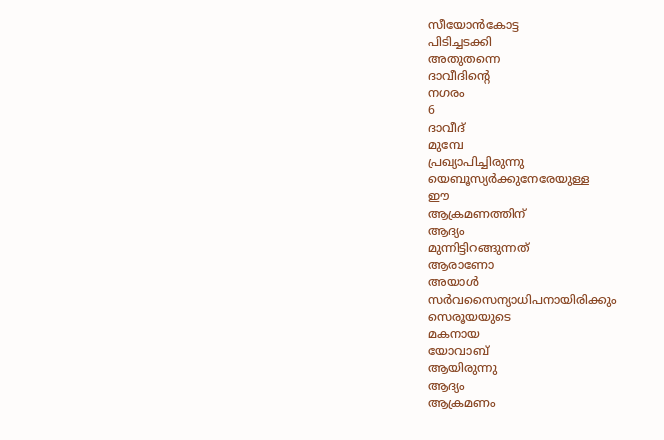സീയോൻകോട്ട
പിടിച്ചടക്കി
അതുതന്നെ
ദാവീദിന്റെ
നഗരം
6
ദാവീദ്
മുമ്പേ
പ്രഖ്യാപിച്ചിരുന്നു
യെബൂസ്യർക്കുനേരേയുള്ള
ഈ
ആക്രമണത്തിന്
ആദ്യം
മുന്നിട്ടിറങ്ങുന്നത്
ആരാണോ
അയാൾ
സർവസൈന്യാധിപനായിരിക്കും
സെരൂയയുടെ
മകനായ
യോവാബ്
ആയിരുന്നു
ആദ്യം
ആക്രമണം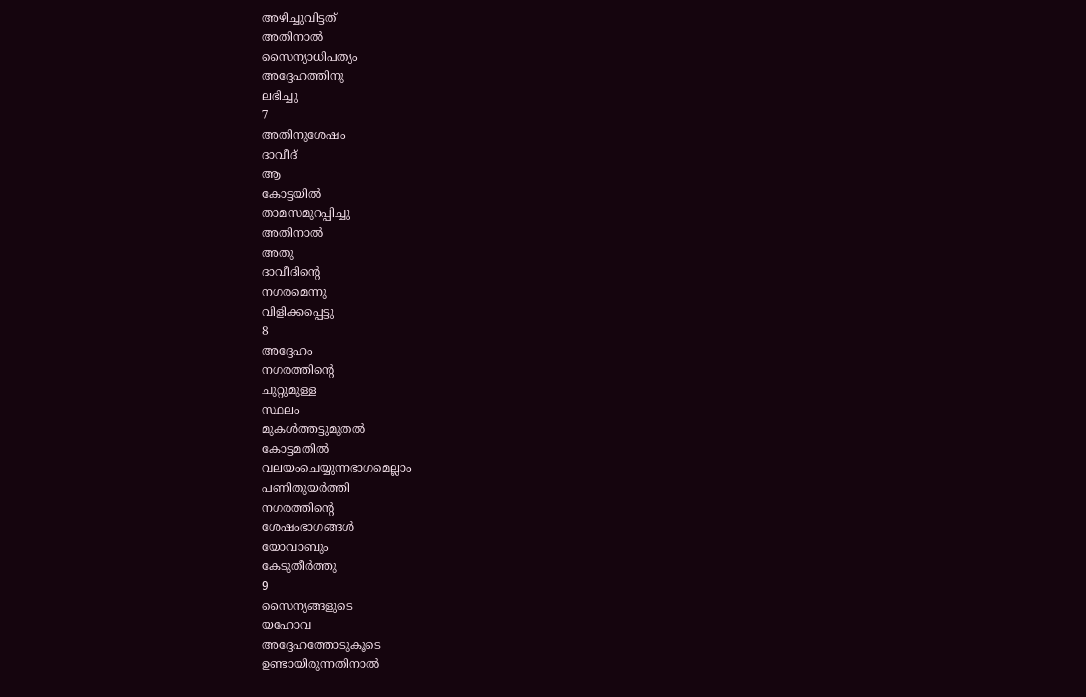അഴിച്ചുവിട്ടത്
അതിനാൽ
സൈന്യാധിപത്യം
അദ്ദേഹത്തിനു
ലഭിച്ചു
7
അതിനുശേഷം
ദാവീദ്
ആ
കോട്ടയിൽ
താമസമുറപ്പിച്ചു
അതിനാൽ
അതു
ദാവീദിന്റെ
നഗരമെന്നു
വിളിക്കപ്പെട്ടു
8
അദ്ദേഹം
നഗരത്തിന്റെ
ചുറ്റുമുള്ള
സ്ഥലം
മുകൾത്തട്ടുമുതൽ
കോട്ടമതിൽ
വലയംചെയ്യുന്നഭാഗമെല്ലാം
പണിതുയർത്തി
നഗരത്തിന്റെ
ശേഷംഭാഗങ്ങൾ
യോവാബും
കേടുതീർത്തു
9
സൈന്യങ്ങളുടെ
യഹോവ
അദ്ദേഹത്തോടുകൂടെ
ഉണ്ടായിരുന്നതിനാൽ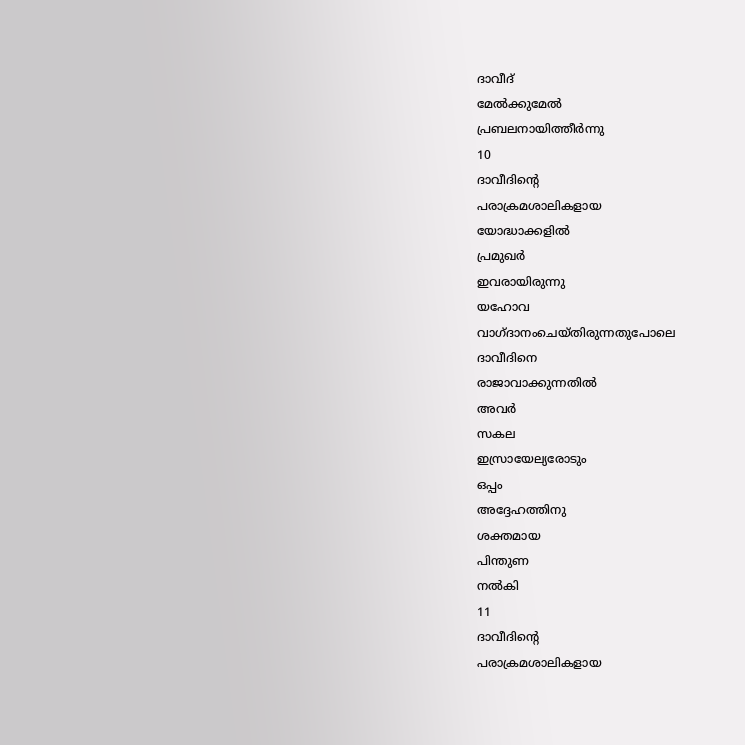ദാവീദ്
മേൽക്കുമേൽ
പ്രബലനായിത്തീർന്നു
10
ദാവീദിന്റെ
പരാക്രമശാലികളായ
യോദ്ധാക്കളിൽ
പ്രമുഖർ
ഇവരായിരുന്നു
യഹോവ
വാഗ്ദാനംചെയ്തിരുന്നതുപോലെ
ദാവീദിനെ
രാജാവാക്കുന്നതിൽ
അവർ
സകല
ഇസ്രായേല്യരോടും
ഒപ്പം
അദ്ദേഹത്തിനു
ശക്തമായ
പിന്തുണ
നൽകി
11
ദാവീദിന്റെ
പരാക്രമശാലികളായ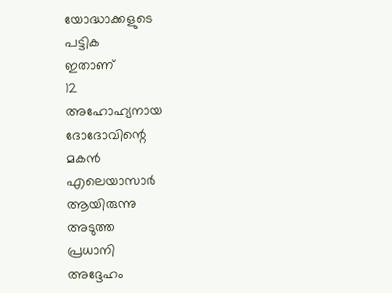യോദ്ധാക്കളുടെ
പട്ടിക
ഇതാണ്
12
അഹോഹ്യനായ
ദോദോവിന്റെ
മകൻ
എലെയാസാർ
ആയിരുന്നു
അടുത്ത
പ്രധാനി
അദ്ദേഹം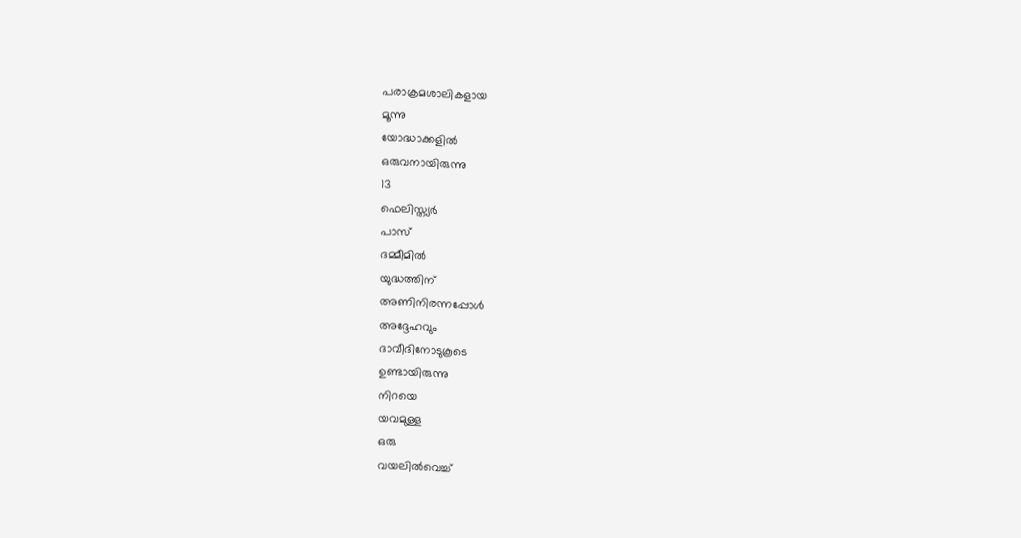പരാക്രമശാലികളായ
മൂന്നു
യോദ്ധാക്കളിൽ
ഒരുവനായിരുന്നു
13
ഫെലിസ്ത്യർ
പാസ്
ദമ്മീമിൽ
യുദ്ധത്തിന്
അണിനിരന്നപ്പോൾ
അദ്ദേഹവും
ദാവീദിനോടുകൂടെ
ഉണ്ടായിരുന്നു
നിറയെ
യവമുള്ള
ഒരു
വയലിൽവെച്ച്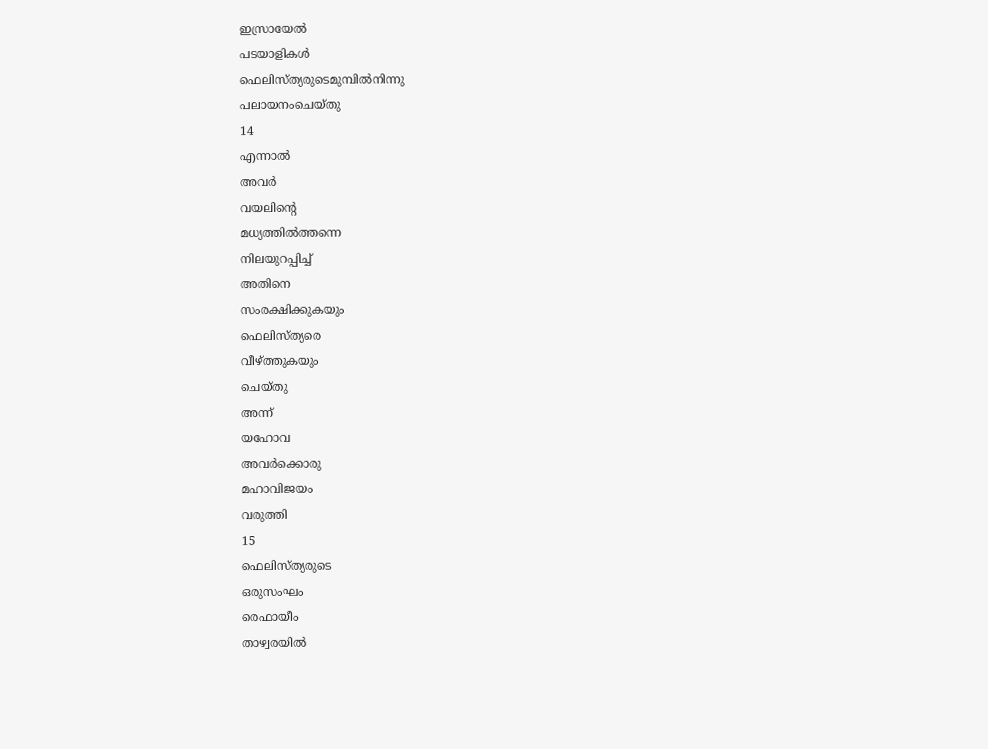ഇസ്രായേൽ
പടയാളികൾ
ഫെലിസ്ത്യരുടെമുമ്പിൽനിന്നു
പലായനംചെയ്തു
14
എന്നാൽ
അവർ
വയലിന്റെ
മധ്യത്തിൽത്തന്നെ
നിലയുറപ്പിച്ച്
അതിനെ
സംരക്ഷിക്കുകയും
ഫെലിസ്ത്യരെ
വീഴ്ത്തുകയും
ചെയ്തു
അന്ന്
യഹോവ
അവർക്കൊരു
മഹാവിജയം
വരുത്തി
15
ഫെലിസ്ത്യരുടെ
ഒരുസംഘം
രെഫായീം
താഴ്വരയിൽ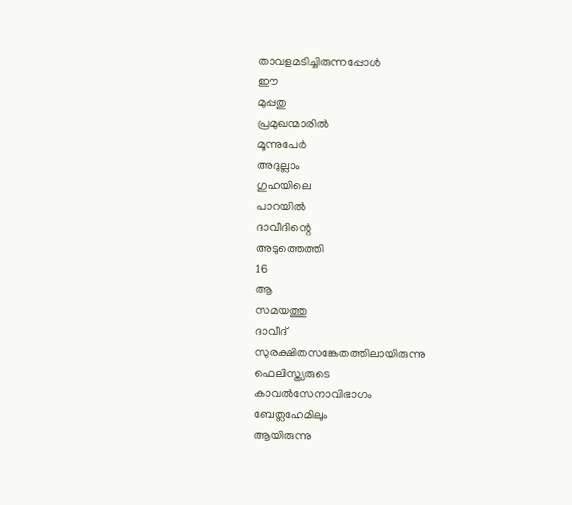താവളമടിച്ചിരുന്നപ്പോൾ
ഈ
മുപ്പതു
പ്രമുഖന്മാരിൽ
മൂന്നുപേർ
അദുല്ലാം
ഗുഹയിലെ
പാറയിൽ
ദാവീദിന്റെ
അടുത്തെത്തി
16
ആ
സമയത്തു
ദാവീദ്
സുരക്ഷിതസങ്കേതത്തിലായിരുന്നു
ഫെലിസ്ത്യരുടെ
കാവൽസേനാവിഭാഗം
ബേത്ലഹേമിലും
ആയിരുന്നു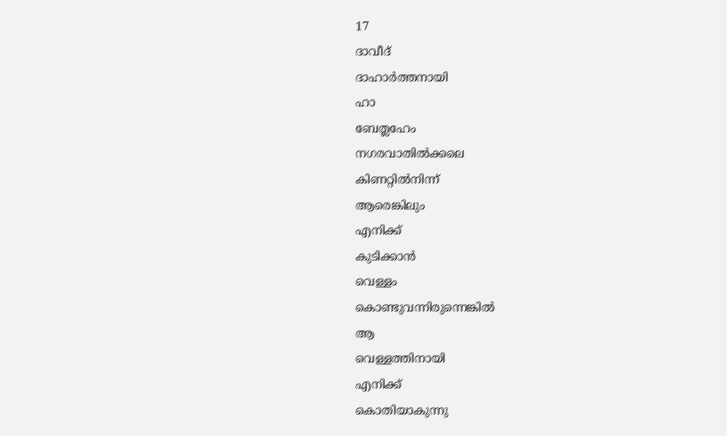17
ദാവീദ്
ദാഹാർത്തനായി
ഹാ
ബേത്ലഹേം
നഗരവാതിൽക്കലെ
കിണറ്റിൽനിന്ന്
ആരെങ്കിലും
എനിക്ക്
കുടിക്കാൻ
വെള്ളം
കൊണ്ടുവന്നിരുന്നെങ്കിൽ
ആ
വെള്ളത്തിനായി
എനിക്ക്
കൊതിയാകുന്നു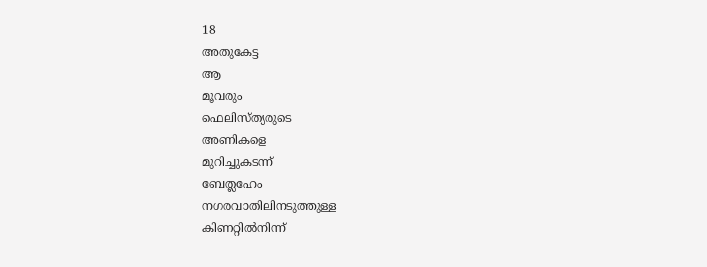18
അതുകേട്ട
ആ
മൂവരും
ഫെലിസ്ത്യരുടെ
അണികളെ
മുറിച്ചുകടന്ന്
ബേത്ലഹേം
നഗരവാതിലിനടുത്തുള്ള
കിണറ്റിൽനിന്ന്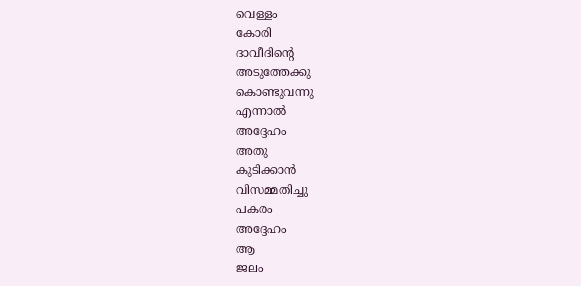വെള്ളം
കോരി
ദാവീദിന്റെ
അടുത്തേക്കു
കൊണ്ടുവന്നു
എന്നാൽ
അദ്ദേഹം
അതു
കുടിക്കാൻ
വിസമ്മതിച്ചു
പകരം
അദ്ദേഹം
ആ
ജലം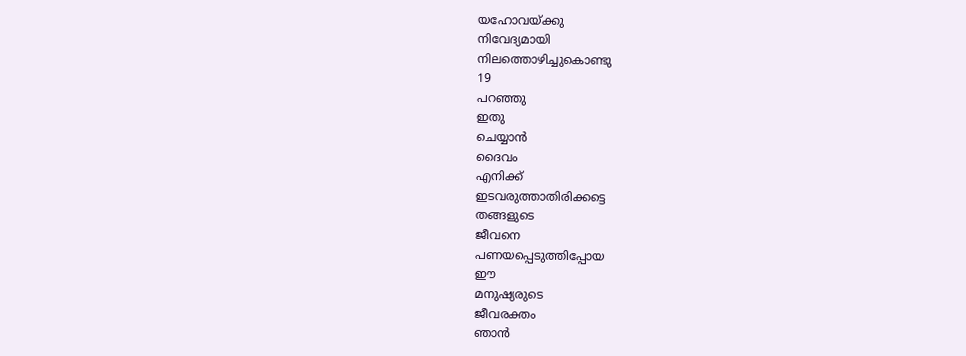യഹോവയ്ക്കു
നിവേദ്യമായി
നിലത്തൊഴിച്ചുകൊണ്ടു
19
പറഞ്ഞു
ഇതു
ചെയ്യാൻ
ദൈവം
എനിക്ക്
ഇടവരുത്താതിരിക്കട്ടെ
തങ്ങളുടെ
ജീവനെ
പണയപ്പെടുത്തിപ്പോയ
ഈ
മനുഷ്യരുടെ
ജീവരക്തം
ഞാൻ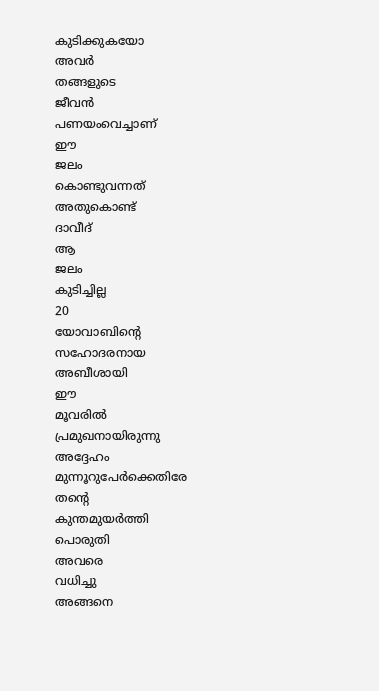കുടിക്കുകയോ
അവർ
തങ്ങളുടെ
ജീവൻ
പണയംവെച്ചാണ്
ഈ
ജലം
കൊണ്ടുവന്നത്
അതുകൊണ്ട്
ദാവീദ്
ആ
ജലം
കുടിച്ചില്ല
20
യോവാബിന്റെ
സഹോദരനായ
അബീശായി
ഈ
മൂവരിൽ
പ്രമുഖനായിരുന്നു
അദ്ദേഹം
മുന്നൂറുപേർക്കെതിരേ
തന്റെ
കുന്തമുയർത്തി
പൊരുതി
അവരെ
വധിച്ചു
അങ്ങനെ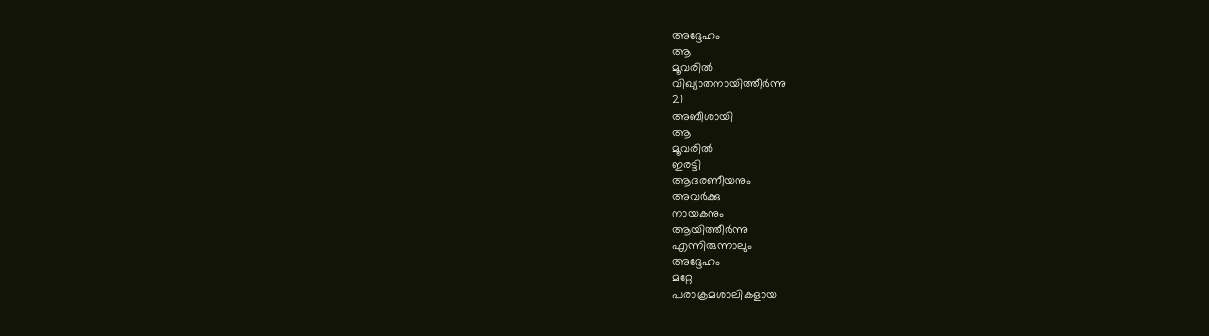അദ്ദേഹം
ആ
മൂവരിൽ
വിഖ്യാതനായിത്തീർന്നു
21
അബീശായി
ആ
മൂവരിൽ
ഇരട്ടി
ആദരണീയനും
അവർക്കു
നായകനും
ആയിത്തീർന്നു
എന്നിരുന്നാലും
അദ്ദേഹം
മറ്റേ
പരാക്രമശാലികളായ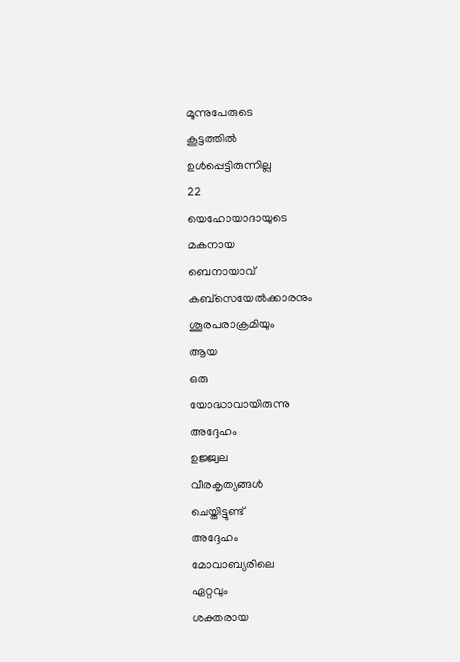മൂന്നുപേരുടെ
കൂട്ടത്തിൽ
ഉൾപ്പെട്ടിരുന്നില്ല
22
യെഹോയാദായുടെ
മകനായ
ബെനായാവ്
കബ്സെയേൽക്കാരനും
ശൂരപരാക്രമിയും
ആയ
ഒരു
യോദ്ധാവായിരുന്നു
അദ്ദേഹം
ഉജ്ജ്വല
വീരകൃത്യങ്ങൾ
ചെയ്തിട്ടുണ്ട്
അദ്ദേഹം
മോവാബ്യരിലെ
ഏറ്റവും
ശക്തരായ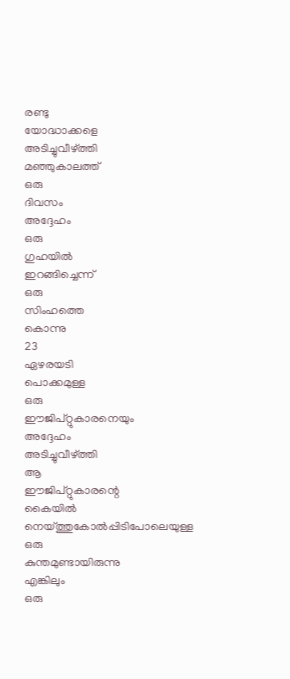രണ്ടു
യോദ്ധാക്കളെ
അടിച്ചുവീഴ്ത്തി
മഞ്ഞുകാലത്ത്
ഒരു
ദിവസം
അദ്ദേഹം
ഒരു
ഗുഹയിൽ
ഇറങ്ങിച്ചെന്ന്
ഒരു
സിംഹത്തെ
കൊന്നു
23
ഏഴരയടി
പൊക്കമുള്ള
ഒരു
ഈജിപ്റ്റുകാരനെയും
അദ്ദേഹം
അടിച്ചുവീഴ്ത്തി
ആ
ഈജിപ്റ്റുകാരന്റെ
കൈയിൽ
നെയ്ത്തുകോൽപ്പിടിപോലെയുള്ള
ഒരു
കുന്തമുണ്ടായിരുന്നു
എങ്കിലും
ഒരു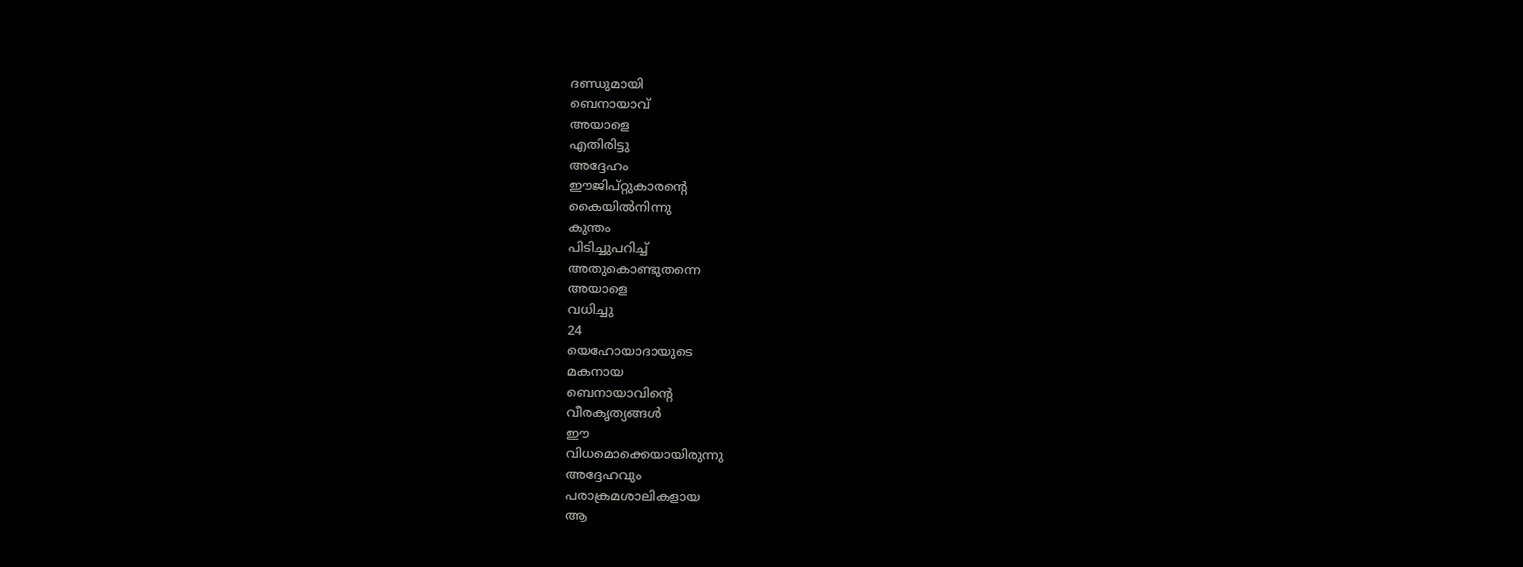ദണ്ഡുമായി
ബെനായാവ്
അയാളെ
എതിരിട്ടു
അദ്ദേഹം
ഈജിപ്റ്റുകാരന്റെ
കൈയിൽനിന്നു
കുന്തം
പിടിച്ചുപറിച്ച്
അതുകൊണ്ടുതന്നെ
അയാളെ
വധിച്ചു
24
യെഹോയാദായുടെ
മകനായ
ബെനായാവിന്റെ
വീരകൃത്യങ്ങൾ
ഈ
വിധമൊക്കെയായിരുന്നു
അദ്ദേഹവും
പരാക്രമശാലികളായ
ആ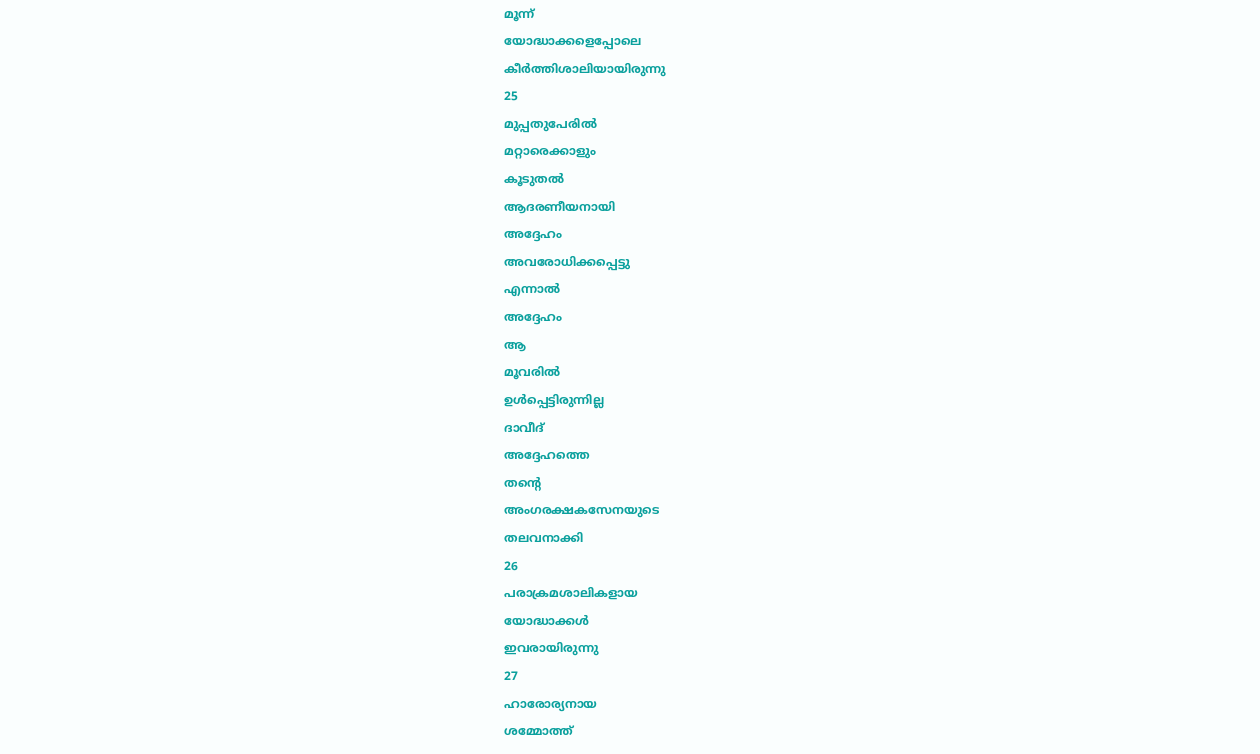മൂന്ന്
യോദ്ധാക്കളെപ്പോലെ
കീർത്തിശാലിയായിരുന്നു
25
മുപ്പതുപേരിൽ
മറ്റാരെക്കാളും
കൂടുതൽ
ആദരണീയനായി
അദ്ദേഹം
അവരോധിക്കപ്പെട്ടു
എന്നാൽ
അദ്ദേഹം
ആ
മൂവരിൽ
ഉൾപ്പെട്ടിരുന്നില്ല
ദാവീദ്
അദ്ദേഹത്തെ
തന്റെ
അംഗരക്ഷകസേനയുടെ
തലവനാക്കി
26
പരാക്രമശാലികളായ
യോദ്ധാക്കൾ
ഇവരായിരുന്നു
27
ഹാരോര്യനായ
ശമ്മോത്ത്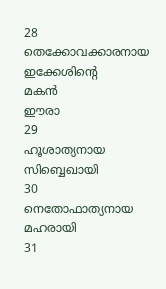28
തെക്കോവക്കാരനായ
ഇക്കേശിന്റെ
മകൻ
ഈരാ
29
ഹൂശാത്യനായ
സിബ്ബെഖായി
30
നെതോഫാത്യനായ
മഹരായി
31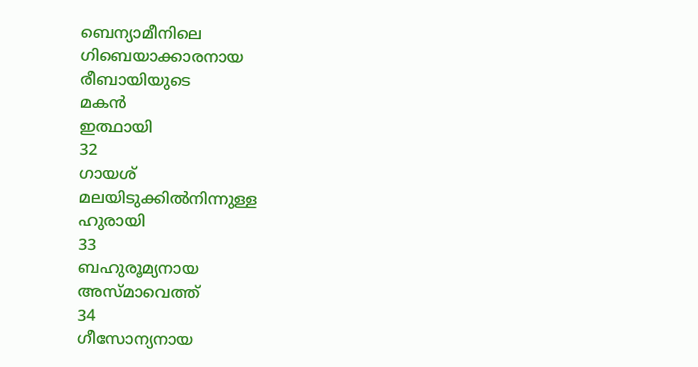ബെന്യാമീനിലെ
ഗിബെയാക്കാരനായ
രീബായിയുടെ
മകൻ
ഇത്ഥായി
32
ഗായശ്
മലയിടുക്കിൽനിന്നുള്ള
ഹുരായി
33
ബഹുരൂമ്യനായ
അസ്മാവെത്ത്
34
ഗീസോന്യനായ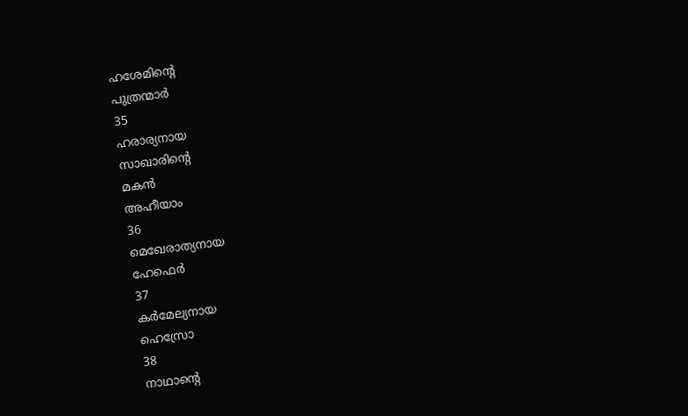ഹശേമിന്റെ
പുത്രന്മാർ
35
ഹരാര്യനായ
സാഖാരിന്റെ
മകൻ
അഹീയാം
36
മെഖേരാത്യനായ
ഹേഫെർ
37
കർമേല്യനായ
ഹെസ്രോ
38
നാഥാന്റെ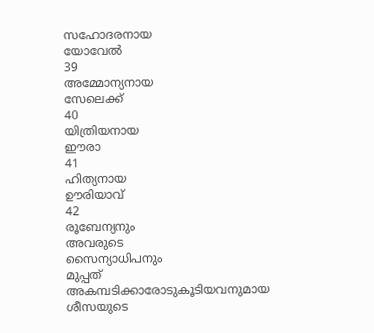സഹോദരനായ
യോവേൽ
39
അമ്മോന്യനായ
സേലെക്ക്
40
യിത്രിയനായ
ഈരാ
41
ഹിത്യനായ
ഊരിയാവ്
42
രൂബേന്യനും
അവരുടെ
സൈന്യാധിപനും
മുപ്പത്
അകമ്പടിക്കാരോടുകൂടിയവനുമായ
ശീസയുടെ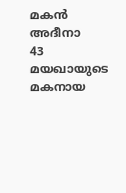മകൻ
അദീനാ
43
മയഖായുടെ
മകനായ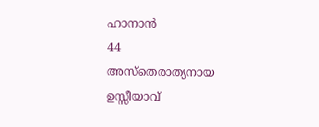ഹാനാൻ
44
അസ്തെരാത്യനായ
ഉസ്സീയാവ്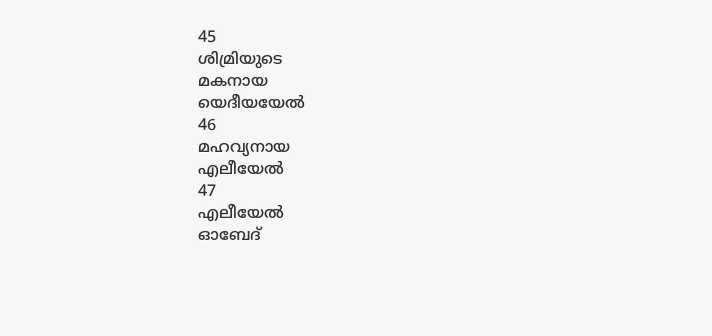45
ശിമ്രിയുടെ
മകനായ
യെദീയയേൽ
46
മഹവ്യനായ
എലീയേൽ
47
എലീയേൽ
ഓബേദ്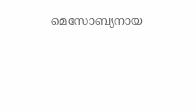മെസോബ്യനായ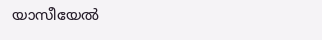യാസീയേൽ